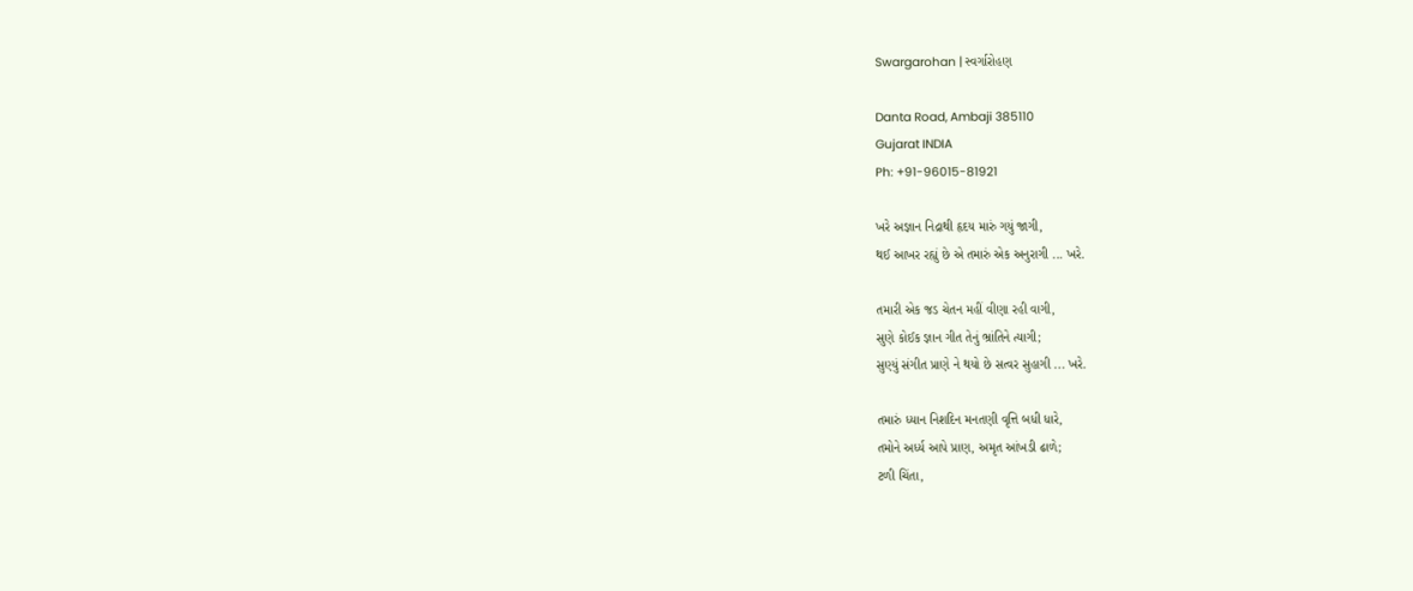Swargarohan | સ્વર્ગારોહણ

Danta Road, Ambaji 385110
Gujarat INDIA
Ph: +91-96015-81921

ખરે અજ્ઞાન નિદ્રાથી હૃદય મારું ગયું જાગી,
થઈ આખર રહ્યું છે એ તમારું એક અનુરાગી ... ખરે.

તમારી એક જડ ચેતન મહીં વીણા રહી વાગી,
સુણે કોઈક જ્ઞાન ગીત તેનું ભ્રાંતિને ત્યાગી;
સુણ્યું સંગીત પ્રાણે ને થયો છે સત્વર સુહાગી ... ખરે.

તમારું ધ્યાન નિશદિન મનતણી વૃત્તિ બધી ધારે,
તમોને અર્ધ્ય આપે પ્રાણ, અમૃત આંખડી ઢાળે;
ટળી ચિંતા,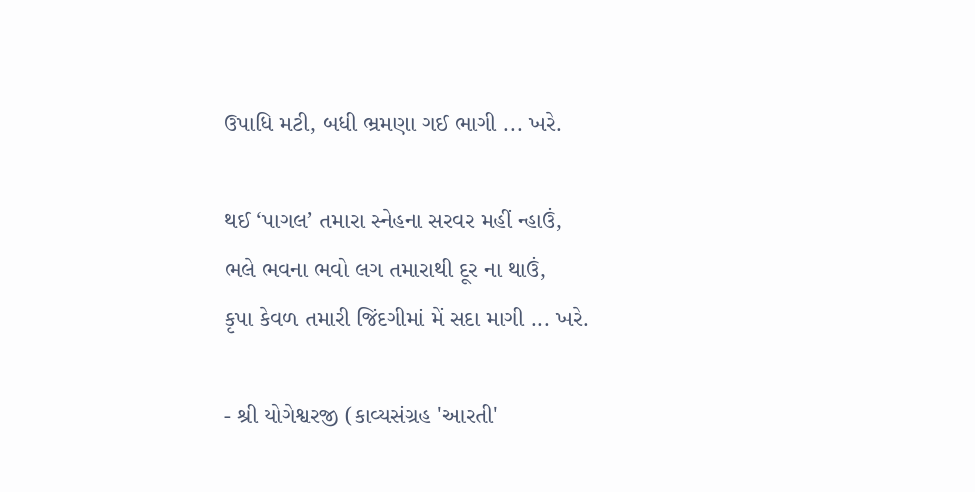ઉપાધિ મટી, બધી ભ્રમણા ગઈ ભાગી ... ખરે.

થઈ ‘પાગલ’ તમારા સ્નેહના સરવર મહીં ન્હાઉં,
ભલે ભવના ભવો લગ તમારાથી દૂર ના થાઉં,
કૃપા કેવળ તમારી જિંદગીમાં મેં સદા માગી ... ખરે.

- શ્રી યોગેશ્વરજી (કાવ્યસંગ્રહ 'આરતી'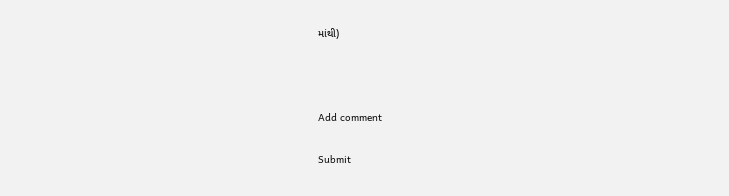માંથી)



Add comment

Submit